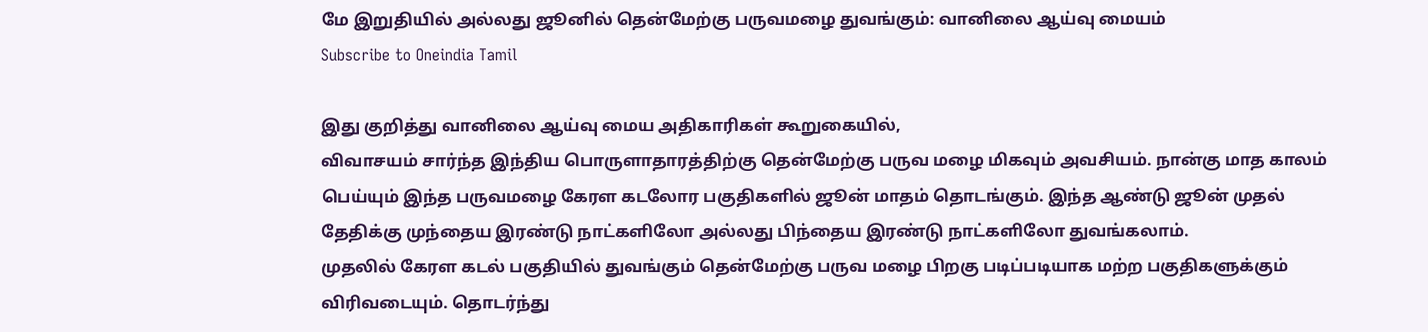மே இறுதியில் அல்லது ஜூனில் தென்மேற்கு பருவமழை துவங்கும்: வானிலை ஆய்வு மையம்
Subscribe to Oneindia Tamil

இது குறித்து வானிலை ஆய்வு மைய அதிகாரிகள் கூறுகையில்,
விவாசயம் சார்ந்த இந்திய பொருளாதாரத்திற்கு தென்மேற்கு பருவ மழை மிகவும் அவசியம். நான்கு மாத காலம் பெய்யும் இந்த பருவமழை கேரள கடலோர பகுதிகளில் ஜூன் மாதம் தொடங்கும். இந்த ஆண்டு ஜூன் முதல் தேதிக்கு முந்தைய இரண்டு நாட்களிலோ அல்லது பிந்தைய இரண்டு நாட்களிலோ துவங்கலாம்.
முதலில் கேரள கடல் பகுதியில் துவங்கும் தென்மேற்கு பருவ மழை பிறகு படிப்படியாக மற்ற பகுதிகளுக்கும் விரிவடையும். தொடர்ந்து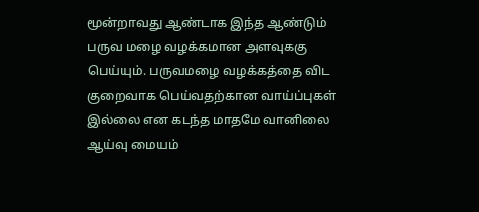மூன்றாவது ஆண்டாக இந்த ஆண்டும் பருவ மழை வழக்கமான அளவுககு பெய்யும். பருவமழை வழக்கத்தை விட குறைவாக பெய்வதற்கான வாய்ப்புகள் இல்லை என கடந்த மாதமே வானிலை ஆய்வு மையம்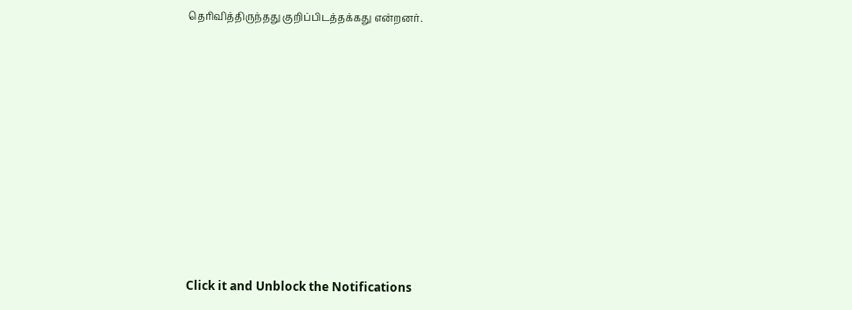தெரிவித்திருந்தது குறிப்பிடத்தக்கது என்றனர்.












Click it and Unblock the Notifications